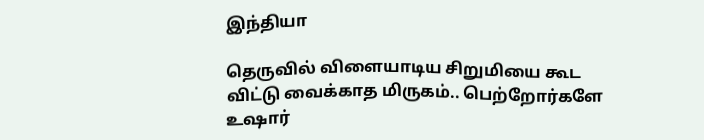இந்தியா

தெருவில் விளையாடிய சிறுமியை கூட விட்டு வைக்காத மிருகம்.. பெற்றோர்களே உஷார்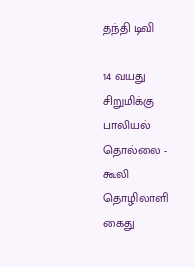தந்தி டிவி

14 வயது சிறுமிக்கு பாலியல் தொல்லை - கூலி தொழிலாளி கைது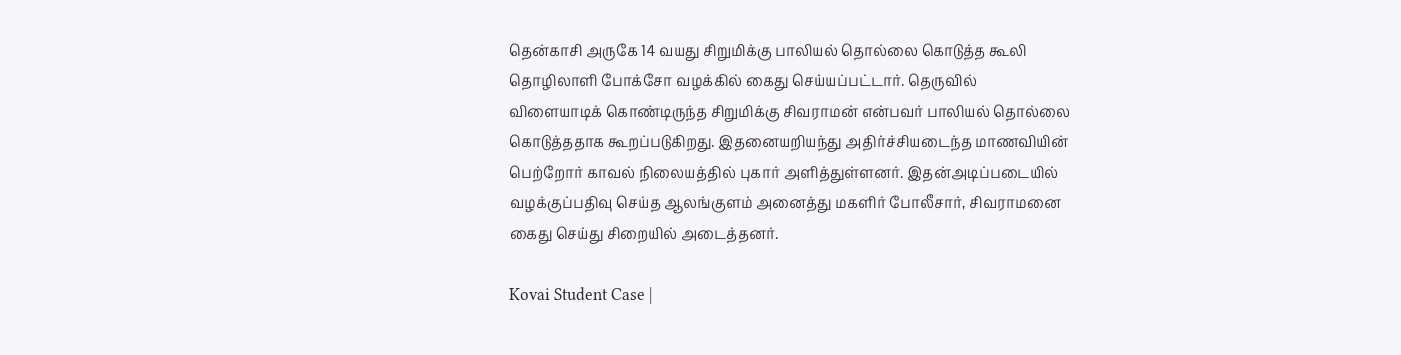தென்காசி அருகே 14 வயது சிறுமிக்கு பாலியல் தொல்லை கொடுத்த கூலி தொழிலாளி போக்சோ வழக்கில் கைது செய்யப்பட்டார். தெருவில் விளையாடிக் கொண்டிருந்த சிறுமிக்கு சிவராமன் என்பவர் பாலியல் தொல்லை கொடுத்ததாக கூறப்படுகிறது. இதனையறியந்து அதிர்ச்சியடைந்த மாணவியின் பெற்றோர் காவல் நிலையத்தில் புகார் அளித்துள்ளனர். இதன்அடிப்படையில் வழக்குப்பதிவு செய்த ஆலங்குளம் அனைத்து மகளிர் போலீசார், சிவராமனை கைது செய்து சிறையில் அடைத்தனர்.

Kovai Student Case |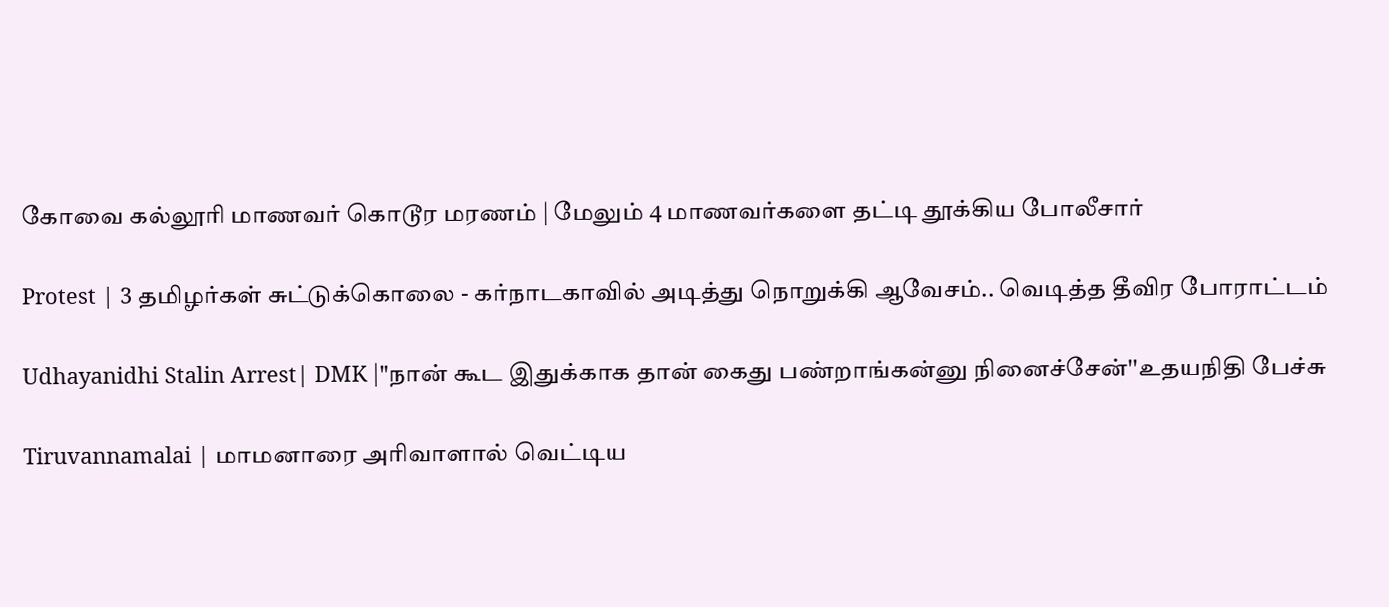கோவை கல்லூரி மாணவர் கொடூர மரணம் | மேலும் 4 மாணவர்களை தட்டி தூக்கிய போலீசார்

Protest | 3 தமிழர்கள் சுட்டுக்கொலை - கர்நாடகாவில் அடித்து நொறுக்கி ஆவேசம்.. வெடித்த தீவிர போராட்டம்

Udhayanidhi Stalin Arrest| DMK |"நான் கூட இதுக்காக தான் கைது பண்றாங்கன்னு நினைச்சேன்''உதயநிதி பேச்சு

Tiruvannamalai | மாமனாரை அரிவாளால் வெட்டிய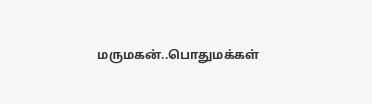மருமகன்..பொதுமக்கள்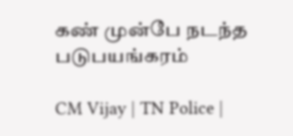கண் முன்பே நடந்த படுபயங்கரம்

CM Vijay | TN Police |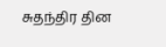சுதந்திர தின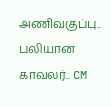அணிவகுப்பு.. பலியான காவலர்.. CM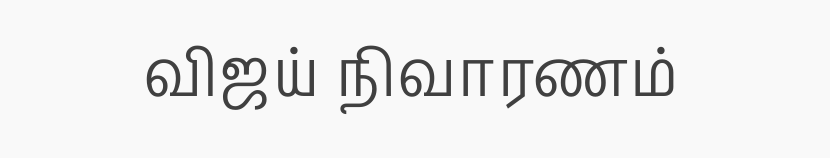விஜய் நிவாரணம்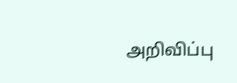அறிவிப்பு